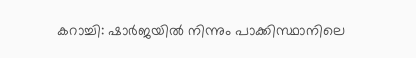കറാച്ചി: ഷാർജയിൽ നിന്നും പാക്കിസ്ഥാനിലെ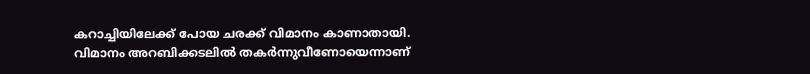കറാച്ചിയിലേക്ക് പോയ ചരക്ക് വിമാനം കാണാതായി. വിമാനം അറബിക്കടലിൽ തകർന്നുവീണോയെന്നാണ്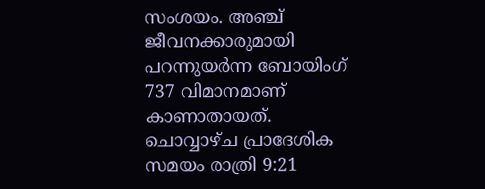സംശയം. അഞ്ച് ജീവനക്കാരുമായി പറന്നുയർന്ന ബോയിംഗ് 737 വിമാനമാണ് കാണാതായത്.
ചൊവ്വാഴ്ച പ്രാദേശിക സമയം രാത്രി 9:21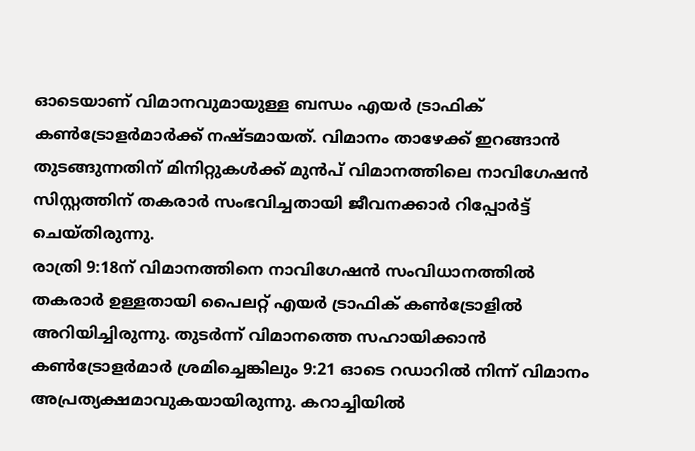ഓടെയാണ് വിമാനവുമായുള്ള ബന്ധം എയർ ട്രാഫിക് കൺട്രോളർമാർക്ക് നഷ്ടമായത്. വിമാനം താഴേക്ക് ഇറങ്ങാൻ തുടങ്ങുന്നതിന് മിനിറ്റുകൾക്ക് മുൻപ് വിമാനത്തിലെ നാവിഗേഷൻ സിസ്റ്റത്തിന് തകരാർ സംഭവിച്ചതായി ജീവനക്കാർ റിപ്പോർട്ട് ചെയ്തിരുന്നു.
രാത്രി 9:18ന് വിമാനത്തിനെ നാവിഗേഷൻ സംവിധാനത്തിൽ തകരാർ ഉള്ളതായി പൈലറ്റ് എയർ ട്രാഫിക് കൺട്രോളിൽ അറിയിച്ചിരുന്നു. തുടർന്ന് വിമാനത്തെ സഹായിക്കാൻ കൺട്രോളർമാർ ശ്രമിച്ചെങ്കിലും 9:21 ഓടെ റഡാറിൽ നിന്ന് വിമാനം അപ്രത്യക്ഷമാവുകയായിരുന്നു. കറാച്ചിയിൽ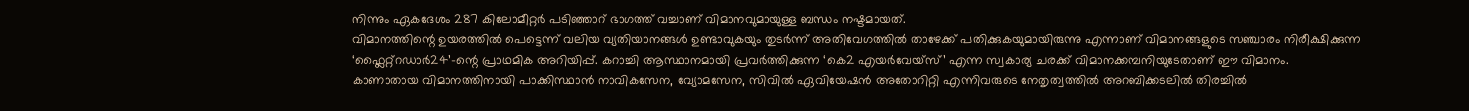നിന്നും ഏകദേശം 287 കിലോമീറ്റർ പടിഞ്ഞാറ് ഭാഗത്ത് വച്ചാണ് വിമാനവുമായുള്ള ബന്ധം നഷ്ടമായത്.
വിമാനത്തിന്റെ ഉയരത്തിൽ പെട്ടെന്ന് വലിയ വ്യതിയാനങ്ങൾ ഉണ്ടാവുകയും തുടർന്ന് അതിവേഗത്തിൽ താഴേക്ക് പതിക്കുകയുമായിരുന്നു എന്നാണ് വിമാനങ്ങളുടെ സഞ്ചാരം നിരീക്ഷിക്കുന്ന ‘ഫ്ലൈറ്റ്റഡാർ24’-ന്റെ പ്രാഥമിക അറിയിപ്പ്. കറാച്ചി ആസ്ഥാനമായി പ്രവർത്തിക്കുന്ന ‘കെ2 എയർവേയ്സ്’ എന്ന സ്വകാര്യ ചരക്ക് വിമാനക്കമ്പനിയുടേതാണ് ഈ വിമാനം.
കാണാതായ വിമാനത്തിനായി പാക്കിസ്ഥാൻ നാവികസേന, വ്യോമസേന, സിവിൽ ഏവിയേഷൻ അതോറിറ്റി എന്നിവരുടെ നേതൃത്വത്തിൽ അറബിക്കടലിൽ തിരച്ചിൽ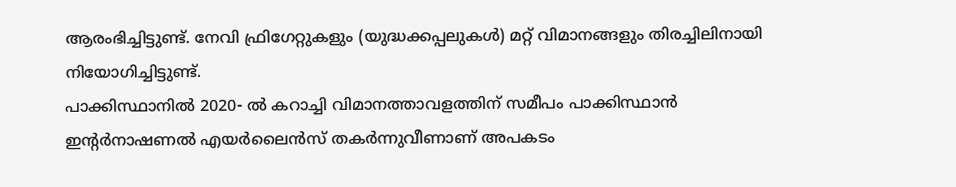ആരംഭിച്ചിട്ടുണ്ട്. നേവി ഫ്രിഗേറ്റുകളും (യുദ്ധക്കപ്പലുകൾ) മറ്റ് വിമാനങ്ങളും തിരച്ചിലിനായി നിയോഗിച്ചിട്ടുണ്ട്.
പാക്കിസ്ഥാനിൽ 2020- ൽ കറാച്ചി വിമാനത്താവളത്തിന് സമീപം പാക്കിസ്ഥാൻ ഇന്റർനാഷണൽ എയർലൈൻസ് തകർന്നുവീണാണ് അപകടം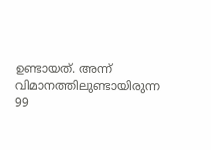ഉണ്ടായത്. അന്ന് വിമാനത്തിലുണ്ടായിരുന്ന 99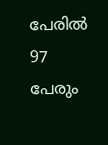പേരിൽ 97 പേരും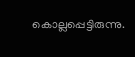കൊല്ലപ്പെട്ടിരുന്നു.